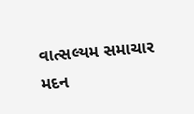વાત્સલ્યમ સમાચાર
મદન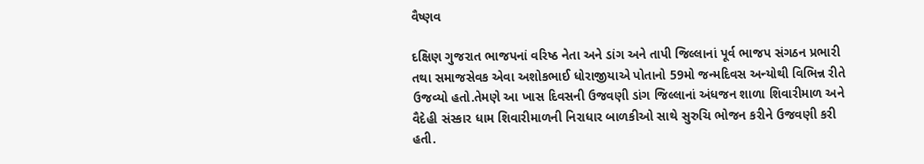વૈષ્ણવ

દક્ષિણ ગુજરાત ભાજપનાં વરિષ્ઠ નેતા અને ડાંગ અને તાપી જિલ્લાનાં પૂર્વ ભાજપ સંગઠન પ્રભારી તથા સમાજસેવક એવા અશોકભાઈ ધોરાજીયાએ પોતાનો 59મો જન્મદિવસ અન્યોથી વિભિન્ન રીતે ઉજવ્યો હતો.તેમણે આ ખાસ દિવસની ઉજવણી ડાંગ જિલ્લાનાં અંધજન શાળા શિવારીમાળ અને વૈદેહી સંસ્કાર ધામ શિવારીમાળની નિરાધાર બાળકીઓ સાથે સુરુચિ ભોજન કરીને ઉજવણી કરી હતી.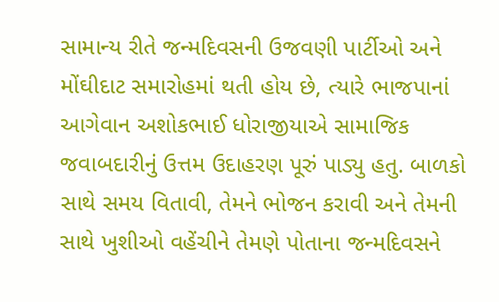સામાન્ય રીતે જન્મદિવસની ઉજવણી પાર્ટીઓ અને મોંઘીદાટ સમારોહમાં થતી હોય છે, ત્યારે ભાજપાનાં આગેવાન અશોકભાઈ ધોરાજીયાએ સામાજિક જવાબદારીનું ઉત્તમ ઉદાહરણ પૂરું પાડ્યુ હતુ. બાળકો સાથે સમય વિતાવી, તેમને ભોજન કરાવી અને તેમની સાથે ખુશીઓ વહેંચીને તેમણે પોતાના જન્મદિવસને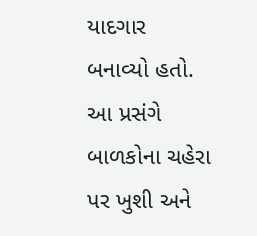યાદગાર બનાવ્યો હતો. આ પ્રસંગે બાળકોના ચહેરા પર ખુશી અને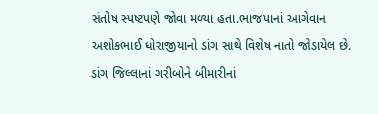સંતોષ સ્પષ્ટપણે જોવા મળ્યા હતા.ભાજપાનાં આગેવાન અશોકભાઈ ધોરાજીયાનો ડાંગ સાથે વિશેષ નાતો જોડાયેલ છે. ડાંગ જિલ્લાનાં ગરીબોને બીમારીનાં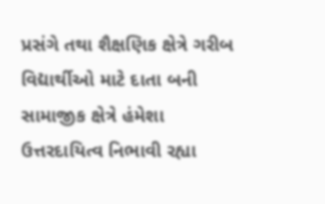પ્રસંગે તથા શૈક્ષણિક ક્ષેત્રે ગરીબ વિદ્યાર્થીઓ માટે દાતા બની સામાજીક ક્ષેત્રે હંમેશા ઉત્તરદાયિત્વ નિભાવી રહ્યા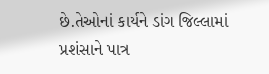છે.તેઓનાં કાર્યને ડાંગ જિલ્લામાં પ્રશંસાને પાત્ર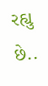રહ્યુ છે..